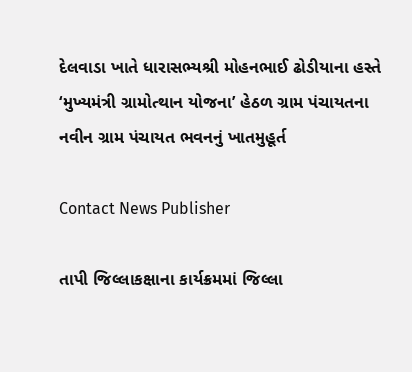દેલવાડા ખાતે ધારાસભ્યશ્રી મોહનભાઈ ઢોડીયાના હસ્તે ‘મુખ્યમંત્રી ગ્રામોત્થાન યોજના’ હેઠળ ગ્રામ પંચાયતના નવીન ગ્રામ પંચાયત ભવનનું ખાતમુહૂર્ત

Contact News Publisher

તાપી જિલ્લાકક્ષાના કાર્યક્રમમાં જિલ્લા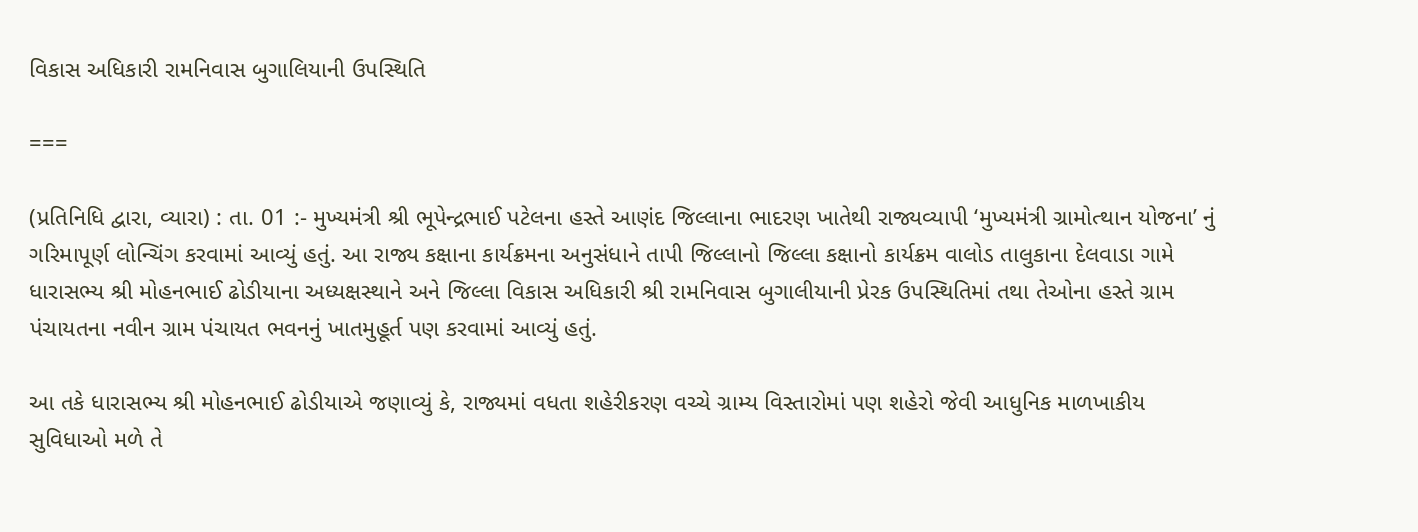વિકાસ અધિકારી રામનિવાસ બુગાલિયાની ઉપસ્થિતિ

===

(પ્રતિનિધિ દ્વારા, વ્યારા) : તા. 01 :- મુખ્યમંત્રી શ્રી ભૂપેન્દ્રભાઈ પટેલના હસ્તે આણંદ જિલ્લાના ભાદરણ ખાતેથી રાજ્યવ્યાપી ‘મુખ્યમંત્રી ગ્રામોત્થાન યોજના’ નું ગરિમાપૂર્ણ લોન્ચિંગ કરવામાં આવ્યું હતું. આ રાજ્ય કક્ષાના કાર્યક્રમના અનુસંધાને તાપી જિલ્લાનો જિલ્લા કક્ષાનો કાર્યક્રમ વાલોડ તાલુકાના દેલવાડા ગામે ધારાસભ્ય શ્રી મોહનભાઈ ઢોડીયાના અધ્યક્ષસ્થાને અને જિલ્લા વિકાસ અધિકારી શ્રી રામનિવાસ બુગાલીયાની પ્રેરક ઉપસ્થિતિમાં તથા તેઓના હસ્તે ગ્રામ પંચાયતના નવીન ગ્રામ પંચાયત ભવનનું ખાતમુહૂર્ત પણ કરવામાં આવ્યું હતું.

આ તકે ધારાસભ્ય શ્રી મોહનભાઈ ઢોડીયાએ જણાવ્યું કે, રાજ્યમાં વધતા શહેરીકરણ વચ્ચે ગ્રામ્ય વિસ્તારોમાં પણ શહેરો જેવી આધુનિક માળખાકીય સુવિધાઓ મળે તે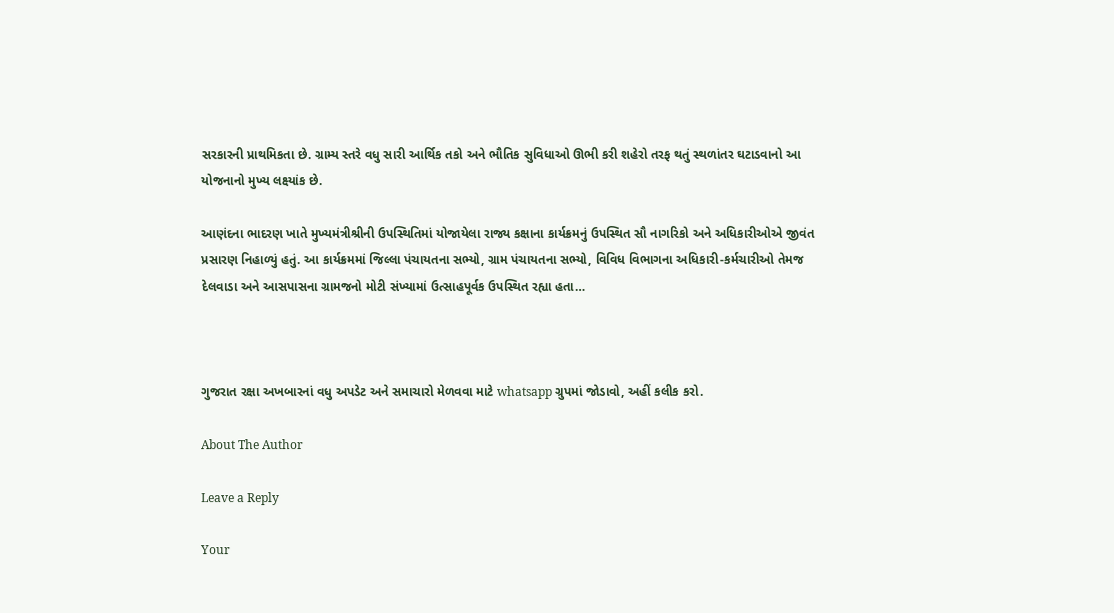સરકારની પ્રાથમિકતા છે. ગ્રામ્ય સ્તરે વધુ સારી આર્થિક તકો અને ભૌતિક સુવિધાઓ ઊભી કરી શહેરો તરફ થતું સ્થળાંતર ઘટાડવાનો આ યોજનાનો મુખ્ય લક્ષ્યાંક છે.

આણંદના ભાદરણ ખાતે મુખ્યમંત્રીશ્રીની ઉપસ્થિતિમાં યોજાયેલા રાજ્ય કક્ષાના કાર્યક્રમનું ઉપસ્થિત સૌ નાગરિકો અને અધિકારીઓએ જીવંત પ્રસારણ નિહાળ્યું હતું. આ કાર્યક્રમમાં જિલ્લા પંચાયતના સભ્યો, ગ્રામ પંચાયતના સભ્યો, વિવિધ વિભાગના અધિકારી-કર્મચારીઓ તેમજ દેલવાડા અને આસપાસના ગ્રામજનો મોટી સંખ્યામાં ઉત્સાહપૂર્વક ઉપસ્થિત રહ્યા હતા…



ગુજરાત રક્ષા અખબારનાં વધુ અપડેટ અને સમાચારો મેળવવા માટે whatsapp ગ્રુપમાં જોડાવો, અહીં કલીક કરો.

About The Author

Leave a Reply

Your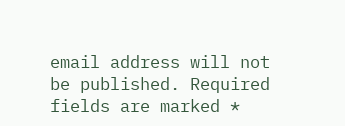email address will not be published. Required fields are marked *